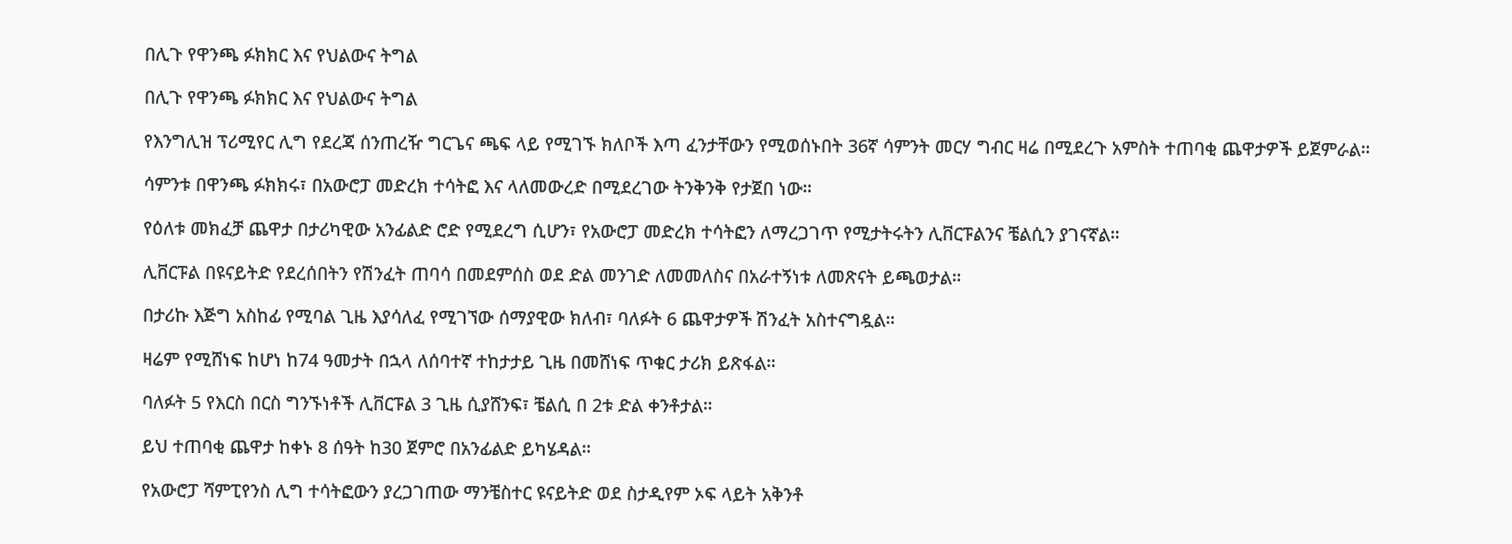በሊጉ የዋንጫ ፉክክር እና የህልውና ትግል

በሊጉ የዋንጫ ፉክክር እና የህልውና ትግል

የእንግሊዝ ፕሪሚየር ሊግ የደረጃ ሰንጠረዥ ግርጌና ጫፍ ላይ የሚገኙ ክለቦች እጣ ፈንታቸውን የሚወሰኑበት 36ኛ ሳምንት መርሃ ግብር ዛሬ በሚደረጉ አምስት ተጠባቂ ጨዋታዎች ይጀምራል።

ሳምንቱ በዋንጫ ፉክክሩ፣ በአውሮፓ መድረክ ተሳትፎ እና ላለመውረድ በሚደረገው ትንቅንቅ የታጀበ ነው።

የዕለቱ መክፈቻ ጨዋታ በታሪካዊው አንፊልድ ሮድ የሚደረግ ሲሆን፣ የአውሮፓ መድረክ ተሳትፎን ለማረጋገጥ የሚታትሩትን ሊቨርፑልንና ቼልሲን ያገናኛል።

ሊቨርፑል በዩናይትድ የደረሰበትን የሽንፈት ጠባሳ በመደምሰስ ወደ ድል መንገድ ለመመለስና በአራተኝነቱ ለመጽናት ይጫወታል።

በታሪኩ እጅግ አስከፊ የሚባል ጊዜ እያሳለፈ የሚገኘው ሰማያዊው ክለብ፣ ባለፉት 6 ጨዋታዎች ሽንፈት አስተናግዷል።

ዛሬም የሚሸነፍ ከሆነ ከ74 ዓመታት በኋላ ለሰባተኛ ተከታታይ ጊዜ በመሸነፍ ጥቁር ታሪክ ይጽፋል።

ባለፉት 5 የእርስ በርስ ግንኙነቶች ሊቨርፑል 3 ጊዜ ሲያሸንፍ፣ ቼልሲ በ 2ቱ ድል ቀንቶታል።

ይህ ተጠባቂ ጨዋታ ከቀኑ 8 ሰዓት ከ30 ጀምሮ በአንፊልድ ይካሄዳል።

የአውሮፓ ሻምፒየንስ ሊግ ተሳትፎውን ያረጋገጠው ማንቼስተር ዩናይትድ ወደ ስታዲየም ኦፍ ላይት አቅንቶ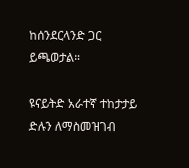ከሰንደርላንድ ጋር ይጫወታል።

ዩናይትድ አራተኛ ተከታታይ ድሉን ለማስመዝገብ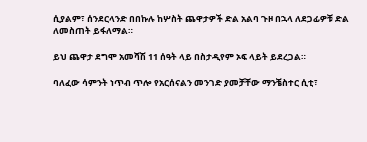ሲያልም፣ ሰንደርላንድ በበኩሉ ከሦስት ጨዋታዎች ድል አልባ ጉዞ በኋላ ለደጋፊዎቹ ድል ለመስጠት ይፋለማል።

ይህ ጨዋታ ደግሞ አመሻሽ 11 ሰዓት ላይ በስታዲየም ኦፍ ላይት ይደረጋል።

ባለፈው ሳምንት ነጥብ ጥሎ የአርሰናልን መንገድ ያመቻቸው ማንቼስተር ሲቲ፣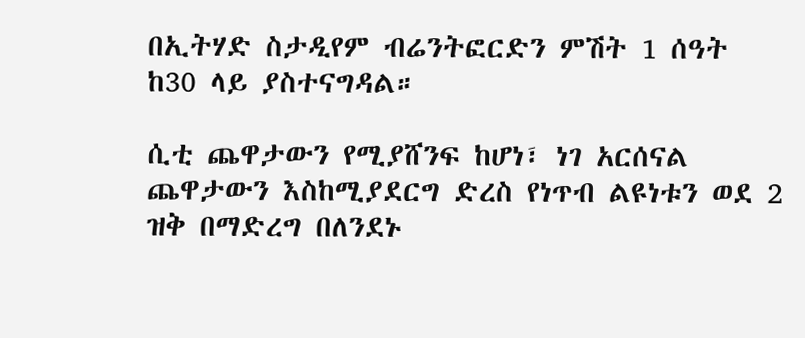በኢትሃድ ስታዲየም ብሬንትፎርድን ምሽት 1 ሰዓት ከ30 ላይ ያስተናግዳል።

ሲቲ ጨዋታውን የሚያሸንፍ ከሆነ፣ ነገ አርሰናል ጨዋታውን እስከሚያደርግ ድረስ የነጥብ ልዩነቱን ወደ 2 ዝቅ በማድረግ በለንደኑ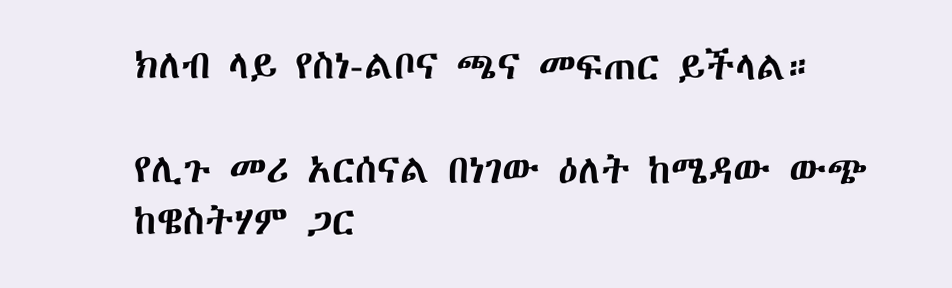ክለብ ላይ የስነ-ልቦና ጫና መፍጠር ይችላል።

የሊጉ መሪ አርሰናል በነገው ዕለት ከሜዳው ውጭ ከዌስትሃም ጋር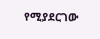የሚያደርገው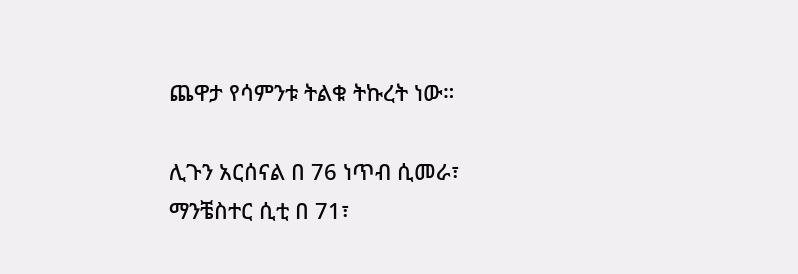ጨዋታ የሳምንቱ ትልቁ ትኩረት ነው።

ሊጉን አርሰናል በ 76 ነጥብ ሲመራ፣ ማንቼስተር ሲቲ በ 71፣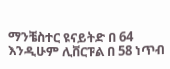ማንቼስተር ዩናይትድ በ 64 እንዲሁም ሊቨርፑል በ 58 ነጥብ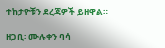ተከታዮቹን ደረጃዎች ይዘዋል።

ዘጋቢ፡ ሙሉቀን ባሳ